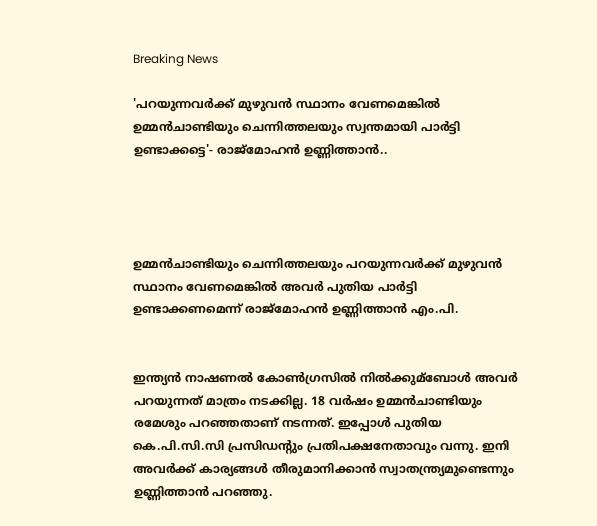Breaking News

'പറയുന്നവര്‍ക്ക് മുഴുവന്‍ സ്ഥാനം വേണമെങ്കില്‍ ഉമ്മന്‍ചാണ്ടിയും ചെന്നിത്തലയും സ്വന്തമായി പാര്‍ട്ടി ഉണ്ടാക്കട്ടെ'- രാജ്‌മോഹന്‍ ഉണ്ണിത്താൻ..




ഉമ്മന്‍ചാണ്ടിയും ചെന്നിത്തലയും പറയുന്നവര്‍ക്ക് മുഴുവന്‍ സ്ഥാനം വേണമെങ്കില്‍ അവര്‍ പുതിയ പാര്‍ട്ടി ഉണ്ടാക്കണമെന്ന് രാജ്‌മോഹൻ ഉണ്ണിത്താന്‍ എം.പി.


ഇന്ത്യന്‍ നാഷണല്‍ കോണ്‍ഗ്രസില്‍ നില്‍ക്കുമ്ബോള്‍ അവര്‍ പറയുന്നത് മാത്രം നടക്കില്ല. 18 വര്‍ഷം ഉമ്മന്‍ചാണ്ടിയും രമേശും പറഞ്ഞതാണ് നടന്നത്. ഇപ്പോള്‍ പുതിയ കെ.പി.സി.സി പ്രസിഡന്റും പ്രതിപക്ഷനേതാവും വന്നു. ഇനി അവര്‍ക്ക് കാര്യങ്ങള്‍ തീരുമാനിക്കാന്‍ സ്വാതന്ത്ര്യമുണ്ടെന്നും ഉണ്ണിത്താന്‍ പറഞ്ഞു.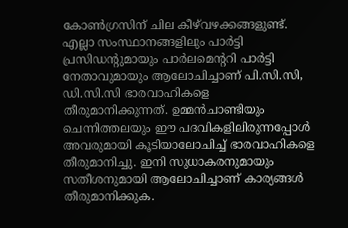കോണ്‍ഗ്രസിന് ചില കീഴ്‌വഴക്കങ്ങളുണ്ട്. എല്ലാ സംസ്ഥാനങ്ങളിലും പാര്‍ട്ടി പ്രസിഡന്റുമായും പാര്‍ലമെന്ററി പാര്‍ട്ടി നേതാവുമായും ആലോചിച്ചാണ് പി.സി.സി, ഡി.സി.സി ഭാരവാഹികളെ തീരുമാനിക്കുന്നത്. ഉമ്മന്‍ചാണ്ടിയും ചെന്നിത്തലയും ഈ പദവികളിലിരുന്നപ്പോള്‍ അവരുമായി കൂടിയാലോചിച്ച്‌ ഭാരവാഹികളെ തീരുമാനിച്ചു. ഇനി സുധാകരനുമായും സതീശനുമായി ആലോചിച്ചാണ് കാര്യങ്ങള്‍ തീരുമാനിക്കുക.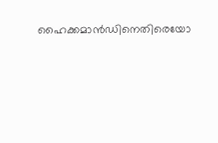ഹൈക്കമാന്‍ഡിനെതിരെയോ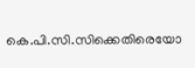കെ.പി.സി.സിക്കെതിരെയോ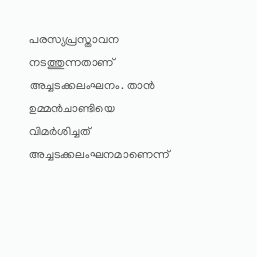പരസ്യപ്രസ്താവന നടത്തുന്നതാണ് അച്ചടക്കലംഘനം. താന്‍ ഉമ്മന്‍ചാണ്ടിയെ വിമര്‍ശിച്ചത് അച്ചടക്കലംഘനമാണെന്ന്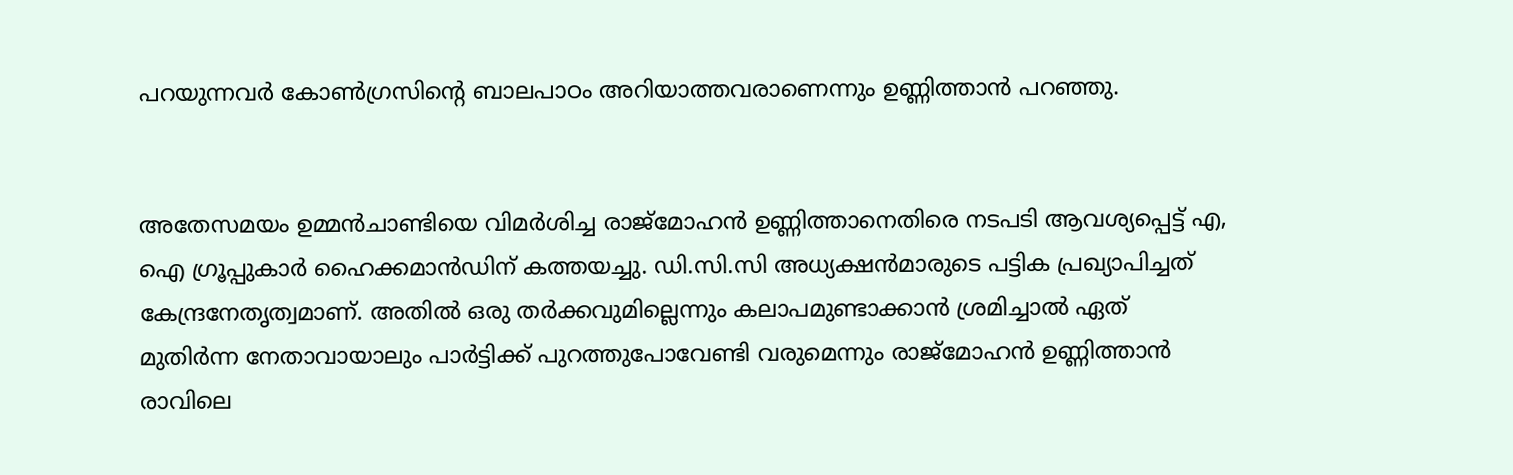പറയുന്നവര്‍ കോണ്‍ഗ്രസിന്റെ ബാലപാഠം അറിയാത്തവരാണെന്നും ഉണ്ണിത്താന്‍ പറഞ്ഞു.


അതേസമയം ഉമ്മന്‍ചാണ്ടിയെ വിമര്‍ശിച്ച രാജ്‌മോഹന്‍ ഉണ്ണിത്താനെതിരെ നടപടി ആവശ്യപ്പെട്ട് എ, ഐ ഗ്രൂപ്പുകാര്‍ ഹൈക്കമാന്‍ഡിന് കത്തയച്ചു. ഡി.സി.സി അധ്യക്ഷന്‍മാരുടെ പട്ടിക പ്രഖ്യാപിച്ചത് കേന്ദ്രനേതൃത്വമാണ്. അതില്‍ ഒരു തര്‍ക്കവുമില്ലെന്നും കലാപമുണ്ടാക്കാന്‍ ശ്രമിച്ചാല്‍ ഏത് മുതിര്‍ന്ന നേതാവായാലും പാര്‍ട്ടിക്ക് പുറത്തുപോവേണ്ടി വരുമെന്നും രാജ്‌മോഹന്‍ ഉണ്ണിത്താന്‍ രാവിലെ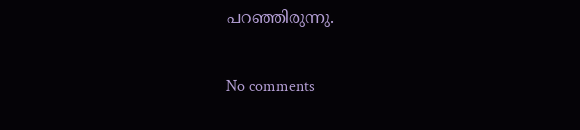പറഞ്ഞിരുന്നു.

No comments